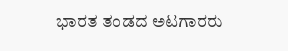ಭಾರತ ತಂಡದ ಅಟಗಾರರು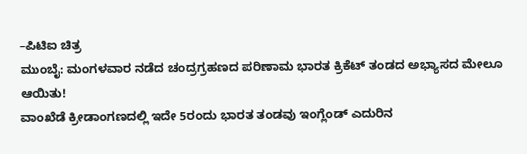–ಪಿಟಿಐ ಚಿತ್ರ
ಮುಂಬೈ: ಮಂಗಳವಾರ ನಡೆದ ಚಂದ್ರಗ್ರಹಣದ ಪರಿಣಾಮ ಭಾರತ ಕ್ರಿಕೆಟ್ ತಂಡದ ಅಭ್ಯಾಸದ ಮೇಲೂ ಆಯಿತು!
ವಾಂಖೆಡೆ ಕ್ರೀಡಾಂಗಣದಲ್ಲಿ ಇದೇ 5ರಂದು ಭಾರತ ತಂಡವು ಇಂಗ್ಲೆಂಡ್ ಎದುರಿನ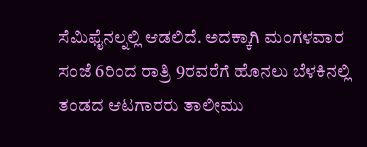ಸೆಮಿಫೈನಲ್ನಲ್ಲಿ ಆಡಲಿದೆ. ಅದಕ್ಕಾಗಿ ಮಂಗಳವಾರ ಸಂಜೆ 6ರಿಂದ ರಾತ್ರಿ 9ರವರೆಗೆ ಹೊನಲು ಬೆಳಕಿನಲ್ಲಿ ತಂಡದ ಆಟಗಾರರು ತಾಲೀಮು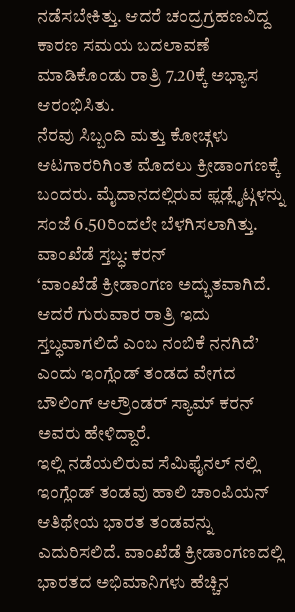ನಡೆಸಬೇಕಿತ್ತು. ಆದರೆ ಚಂದ್ರಗ್ರಹಣವಿದ್ದ ಕಾರಣ ಸಮಯ ಬದಲಾವಣೆ ಮಾಡಿಕೊಂಡು ರಾತ್ರಿ 7.20ಕ್ಕೆ ಅಭ್ಯಾಸ ಆರಂಭಿಸಿತು.
ನೆರವು ಸಿಬ್ಬಂದಿ ಮತ್ತು ಕೋಚ್ಗಳು ಆಟಗಾರರಿಗಿಂತ ಮೊದಲು ಕ್ರೀಡಾಂಗಣಕ್ಕೆ ಬಂದರು. ಮೈದಾನದಲ್ಲಿರುವ ಫ್ಲಡ್ಲೈಟ್ಗಳನ್ನು ಸಂಜೆ 6.50ರಿಂದಲೇ ಬೆಳಗಿಸಲಾಗಿತ್ತು.
ವಾಂಖೆಡೆ ಸ್ತಬ್ಧ: ಕರನ್
‘ವಾಂಖೆಡೆ ಕ್ರೀಡಾಂಗಣ ಅದ್ಭುತವಾಗಿದೆ. ಆದರೆ ಗುರುವಾರ ರಾತ್ರಿ ಇದು ಸ್ತಬ್ಧವಾಗಲಿದೆ ಎಂಬ ನಂಬಿಕೆ ನನಗಿದೆ’ ಎಂದು ಇಂಗ್ಲೆಂಡ್ ತಂಡದ ವೇಗದ ಬೌಲಿಂಗ್ ಆಲ್ರೌಂಡರ್ ಸ್ಯಾಮ್ ಕರನ್ ಅವರು ಹೇಳಿದ್ದಾರೆ.
ಇಲ್ಲಿ ನಡೆಯಲಿರುವ ಸೆಮಿಫೈನಲ್ ನಲ್ಲಿ ಇಂಗ್ಲೆಂಡ್ ತಂಡವು ಹಾಲಿ ಚಾಂಪಿಯನ್ ಆತಿಥೇಯ ಭಾರತ ತಂಡವನ್ನು ಎದುರಿಸಲಿದೆ. ವಾಂಖೆಡೆ ಕ್ರೀಡಾಂಗಣದಲ್ಲಿ ಭಾರತದ ಅಭಿಮಾನಿಗಳು ಹೆಚ್ಚಿನ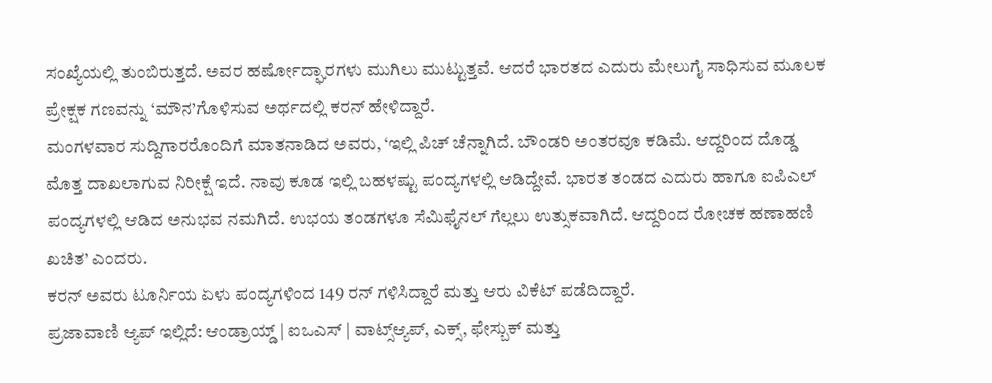ಸಂಖ್ಯೆಯಲ್ಲಿ ತುಂಬಿರುತ್ತದೆ. ಅವರ ಹರ್ಷೋದ್ಘಾರಗಳು ಮುಗಿಲು ಮುಟ್ಟುತ್ತವೆ. ಆದರೆ ಭಾರತದ ಎದುರು ಮೇಲುಗೈ ಸಾಧಿಸುವ ಮೂಲಕ ಪ್ರೇಕ್ಷಕ ಗಣವನ್ನು ‘ಮೌನ’ಗೊಳಿಸುವ ಅರ್ಥದಲ್ಲಿ ಕರನ್ ಹೇಳಿದ್ದಾರೆ.
ಮಂಗಳವಾರ ಸುದ್ದಿಗಾರರೊಂದಿಗೆ ಮಾತನಾಡಿದ ಅವರು, ‘ಇಲ್ಲಿ ಪಿಚ್ ಚೆನ್ನಾಗಿದೆ. ಬೌಂಡರಿ ಅಂತರವೂ ಕಡಿಮೆ. ಆದ್ದರಿಂದ ದೊಡ್ಡ ಮೊತ್ತ ದಾಖಲಾಗುವ ನಿರೀಕ್ಷೆ ಇದೆ. ನಾವು ಕೂಡ ಇಲ್ಲಿ ಬಹಳಷ್ಟು ಪಂದ್ಯಗಳಲ್ಲಿ ಆಡಿದ್ದೇವೆ. ಭಾರತ ತಂಡದ ಎದುರು ಹಾಗೂ ಐಪಿಎಲ್ ಪಂದ್ಯಗಳಲ್ಲಿ ಆಡಿದ ಅನುಭವ ನಮಗಿದೆ. ಉಭಯ ತಂಡಗಳೂ ಸೆಮಿಫೈನಲ್ ಗೆಲ್ಲಲು ಉತ್ಸುಕವಾಗಿದೆ. ಆದ್ದರಿಂದ ರೋಚಕ ಹಣಾಹಣಿ ಖಚಿತ’ ಎಂದರು.
ಕರನ್ ಅವರು ಟೂರ್ನಿಯ ಏಳು ಪಂದ್ಯಗಳಿಂದ 149 ರನ್ ಗಳಿಸಿದ್ದಾರೆ ಮತ್ತು ಆರು ವಿಕೆಟ್ ಪಡೆದಿದ್ದಾರೆ.
ಪ್ರಜಾವಾಣಿ ಆ್ಯಪ್ ಇಲ್ಲಿದೆ: ಆಂಡ್ರಾಯ್ಡ್ | ಐಒಎಸ್ | ವಾಟ್ಸ್ಆ್ಯಪ್, ಎಕ್ಸ್, ಫೇಸ್ಬುಕ್ ಮತ್ತು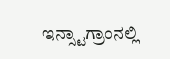ಇನ್ಸ್ಟಾಗ್ರಾಂನಲ್ಲಿ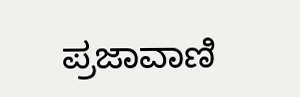ಪ್ರಜಾವಾಣಿ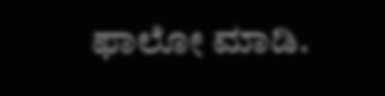ಫಾಲೋ ಮಾಡಿ.